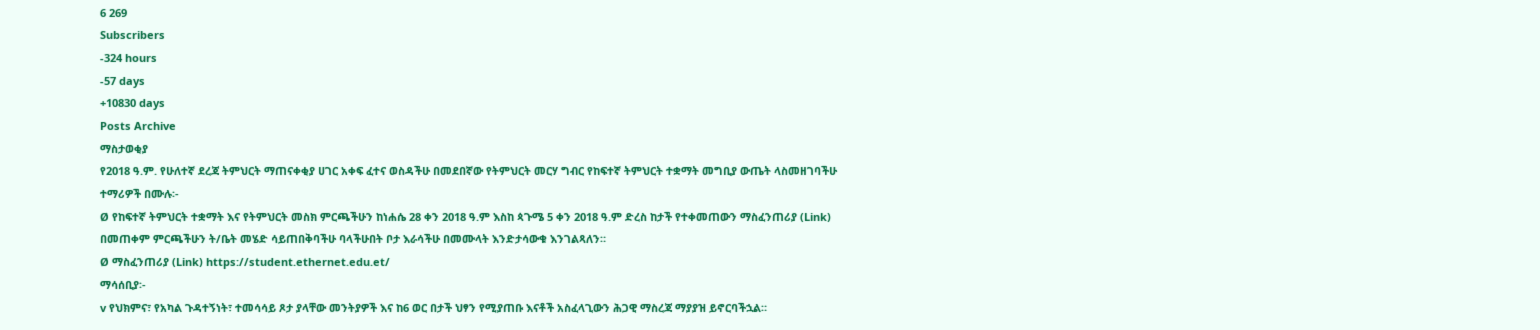6 269
Subscribers
-324 hours
-57 days
+10830 days
Posts Archive
ማስታወቂያ
የ2018 ዓ.ም. የሁለተኛ ደረጃ ትምህርት ማጠናቀቂያ ሀገር አቀፍ ፈተና ወስዳችሁ በመደበኛው የትምህርት መርሃ ግብር የከፍተኛ ትምህርት ተቋማት መግቢያ ውጤት ላስመዘገባችሁ ተማሪዎች በሙሉ፡-
Ø የከፍተኛ ትምህርት ተቋማት እና የትምህርት መስክ ምርጫችሁን ከነሐሴ 28 ቀን 2018 ዓ.ም እስከ ጳጉሜ 5 ቀን 2018 ዓ.ም ድረስ ከታች የተቀመጠውን ማስፈንጠሪያ (Link) በመጠቀም ምርጫችሁን ት/ቤት መሄድ ሳይጠበቅባችሁ ባላችሁበት ቦታ እራሳችሁ በመሙላት እንድታሳውቁ እንገልጻለን።
Ø ማስፈንጠሪያ (Link) https://student.ethernet.edu.et/
ማሳሰቢያ፡-
v የህክምና፣ የአካል ጉዳተኝነት፣ ተመሳሳይ ጾታ ያላቸው መንትያዎች እና ከ6 ወር በታች ህፃን የሚያጠቡ እናቶች አስፈላጊውን ሕጋዊ ማስረጃ ማያያዝ ይኖርባችኋል።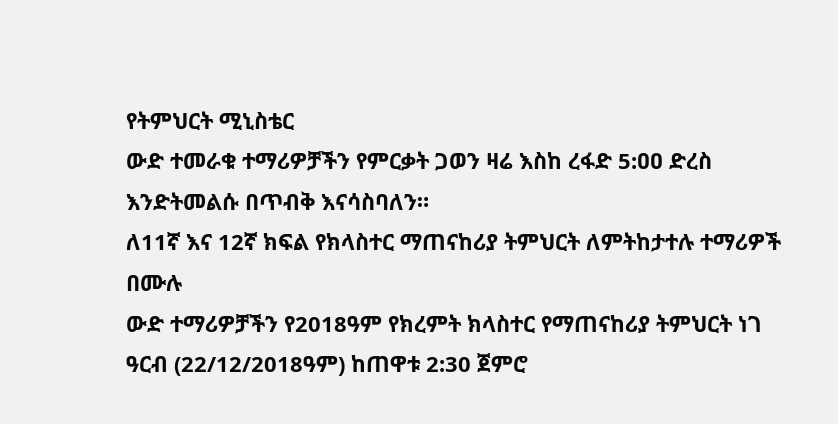የትምህርት ሚኒስቴር
ውድ ተመራቁ ተማሪዎቻችን የምርቃት ጋወን ዛሬ እስከ ረፋድ 5:ዐዐ ድረስ እንድትመልሱ በጥብቅ እናሳስባለን።
ለ11ኛ እና 12ኛ ክፍል የክላስተር ማጠናከሪያ ትምህርት ለምትከታተሉ ተማሪዎች በሙሉ
ውድ ተማሪዎቻችን የ2018ዓም የክረምት ክላስተር የማጠናከሪያ ትምህርት ነገ ዓርብ (22/12/2018ዓም) ከጠዋቱ 2:30 ጀምሮ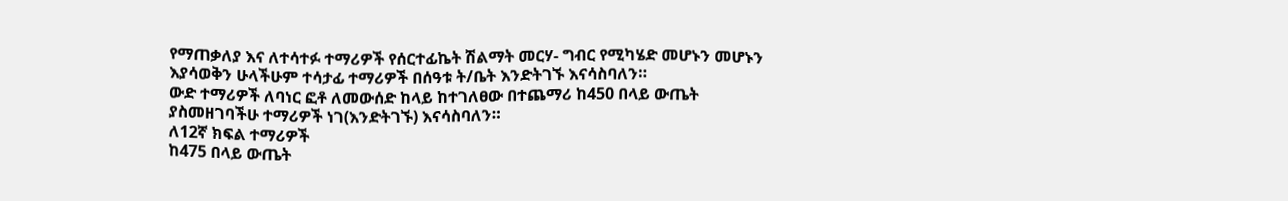የማጠቃለያ እና ለተሳተፉ ተማሪዎች የሰርተፊኬት ሽልማት መርሃ- ግብር የሚካሄድ መሆኑን መሆኑን እያሳወቅን ሁላችሁም ተሳታፊ ተማሪዎች በሰዓቱ ት/ቤት እንድትገኙ እናሳስባለን።
ውድ ተማሪዎች ለባነር ፎቶ ለመውሰድ ከላይ ከተገለፀው በተጨማሪ ከ450 በላይ ውጤት ያስመዘገባችሁ ተማሪዎች ነገ(እንድትገኙ) እናሳስባለን።
ለ12ኛ ክፍል ተማሪዎች
ከ475 በላይ ውጤት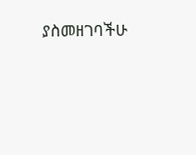ያስመዘገባችሁ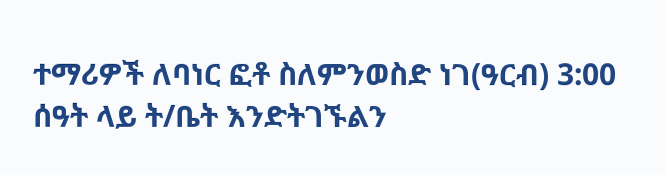ተማሪዎች ለባነር ፎቶ ስለምንወስድ ነገ(ዓርብ) 3:00 ሰዓት ላይ ት/ቤት እንድትገኙልን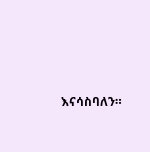እናሳስባለን።